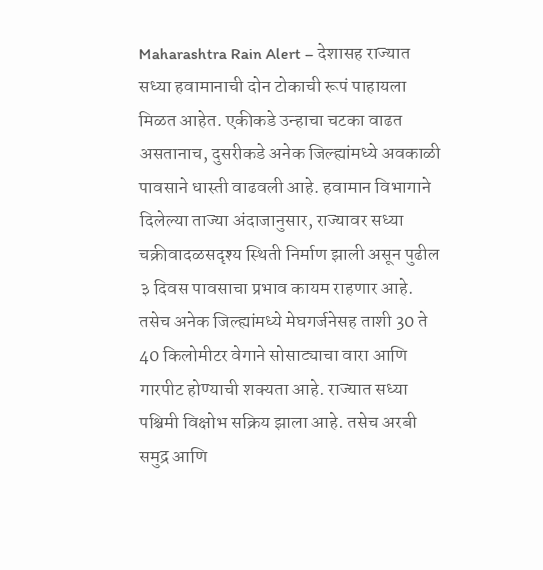Maharashtra Rain Alert – देशासह राज्यात सध्या हवामानाची दोन टोकाची रूपं पाहायला मिळत आहेत. एकीकडे उन्हाचा चटका वाढत असतानाच, दुसरीकडे अनेक जिल्ह्यांमध्ये अवकाळी पावसाने धास्ती वाढवली आहे. हवामान विभागाने दिलेल्या ताज्या अंदाजानुसार, राज्यावर सध्या चक्रीवादळसदृश्य स्थिती निर्माण झाली असून पुढील ३ दिवस पावसाचा प्रभाव कायम राहणार आहे. तसेच अनेक जिल्ह्यांमध्ये मेघगर्जनेसह ताशी 30 ते 40 किलोमीटर वेगाने सोसाट्याचा वारा आणि गारपीट होण्याची शक्यता आहे. राज्यात सध्या पश्चिमी विक्षोभ सक्रिय झाला आहे. तसेच अरबी समुद्र आणि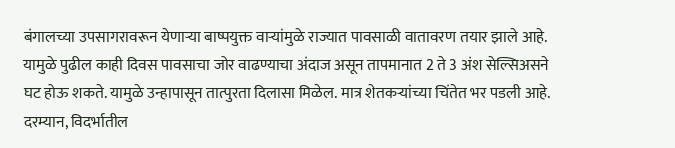बंगालच्या उपसागरावरून येणाऱ्या बाष्पयुक्त वाऱ्यांमुळे राज्यात पावसाळी वातावरण तयार झाले आहे. यामुळे पुढील काही दिवस पावसाचा जोर वाढण्याचा अंदाज असून तापमानात 2 ते 3 अंश सेल्सिअसने घट होऊ शकते. यामुळे उन्हापासून तात्पुरता दिलासा मिळेल. मात्र शेतकऱ्यांच्या चिंतेत भर पडली आहे. दरम्यान, विदर्भातील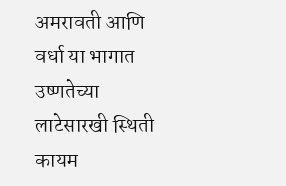अमरावती आणि वर्धा या भागात उष्णतेच्या लाटेसारखी स्थिती कायम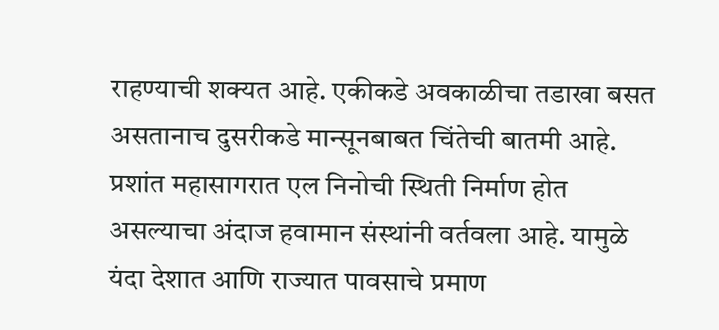राहण्याची शक्यत आहे. एकीकडे अवकाळीचा तडाखा बसत असतानाच दुसरीकडे मान्सूनबाबत चिंतेची बातमी आहे. प्रशांत महासागरात एल निनोची स्थिती निर्माण होत असल्याचा अंदाज हवामान संस्थांनी वर्तवला आहे. यामुळे यंदा देशात आणि राज्यात पावसाचे प्रमाण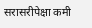सरासरीपेक्षा कमी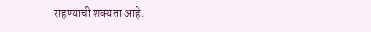राहण्याची शक्यता आहे.